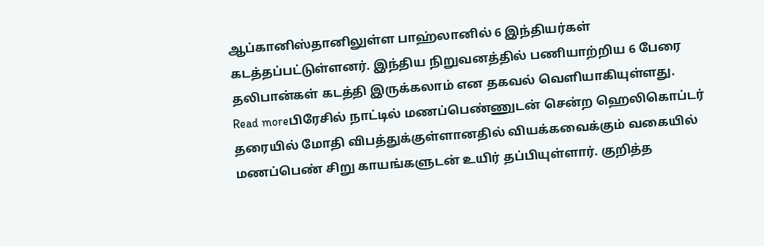ஆப்கானிஸ்தானிலுள்ள பாஹ்லானில் 6 இந்தியர்கள் கடத்தப்பட்டுள்ளனர். இந்திய நிறுவனத்தில் பணியாற்றிய 6 பேரை தலிபான்கள் கடத்தி இருக்கலாம் என தகவல் வெளியாகியுள்ளது.
Read moreபிரேசில் நாட்டில் மணப்பெண்ணுடன் சென்ற ஹெலிகொப்டர் தரையில் மோதி விபத்துக்குள்ளானதில் வியக்கவைக்கும் வகையில் மணப்பெண் சிறு காயங்களுடன் உயிர் தப்பியுள்ளார். குறித்த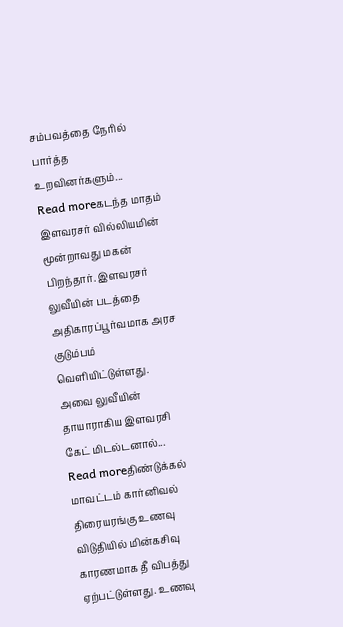சம்பவத்தை நேரில் பார்த்த உறவினர்களும்...
Read moreகடந்த மாதம் இளவரசர் வில்லியமின் மூன்றாவது மகன் பிறந்தார். இளவரசர் லுவீயின் படத்தை அதிகாரப்பூர்வமாக அரச குடும்பம் வெளியிட்டுள்ளது. அவை லுவீயின் தாயாராகிய இளவரசி கேட் மிடல்டனால்...
Read moreதிண்டுக்கல் மாவட்டம் கார்னிவல் திரையரங்கு உணவு விடுதியில் மின்கசிவு காரணமாக தீ விபத்து ஏற்பட்டுள்ளது. உணவு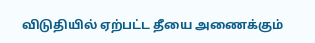விடுதியில் ஏற்பட்ட தீயை அணைக்கும்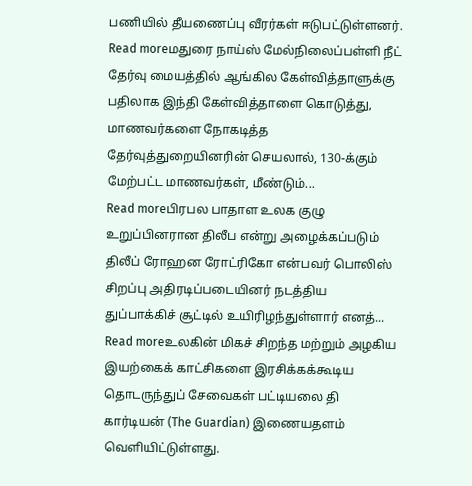பணியில் தீயணைப்பு வீரர்கள் ஈடுபட்டுள்ளனர்.
Read moreமதுரை நாய்ஸ் மேல்நிலைப்பள்ளி நீட் தேர்வு மையத்தில் ஆங்கில கேள்வித்தாளுக்கு பதிலாக இந்தி கேள்வித்தாளை கொடுத்து, மாணவர்களை நோகடித்த தேர்வுத்துறையினரின் செயலால், 130-க்கும் மேற்பட்ட மாணவர்கள், மீண்டும்...
Read moreபிரபல பாதாள உலக குழு உறுப்பினரான திலீப என்று அழைக்கப்படும் திலீப் ரோஹன ரோட்ரிகோ என்பவர் பொலிஸ் சிறப்பு அதிரடிப்படையினர் நடத்திய துப்பாக்கிச் சூட்டில் உயிரிழந்துள்ளார் எனத்...
Read moreஉலகின் மிகச் சிறந்த மற்றும் அழகிய இயற்கைக் காட்சிகளை இரசிக்கக்கூடிய தொடருந்துப் சேவைகள் பட்டியலை தி கார்டியன் (The Guardian) இணையதளம் வெளியிட்டுள்ளது.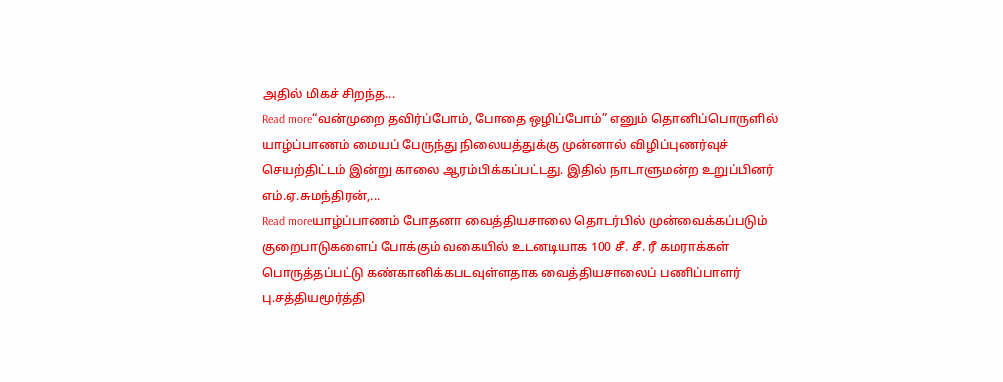அதில் மிகச் சிறந்த...
Read more“வன்முறை தவிர்ப்போம், போதை ஒழிப்போம்” எனும் தொனிப்பொருளில் யாழ்ப்பாணம் மையப் பேருந்து நிலையத்துக்கு முன்னால் விழிப்புணர்வுச் செயற்திட்டம் இன்று காலை ஆரம்பிக்கப்பட்டது. இதில் நாடாளுமன்ற உறுப்பினர் எம்.ஏ.சுமந்திரன்,...
Read moreயாழ்ப்பாணம் போதனா வைத்தியசாலை தொடர்பில் முன்வைக்கப்படும் குறைபாடுகளைப் போக்கும் வகையில் உடனடியாக 100 சீ. சீ. ரீ கமராக்கள் பொருத்தப்பட்டு கண்கானிக்கபடவுள்ளதாக வைத்தியசாலைப் பணிப்பாளர் பு.சத்தியமூர்த்தி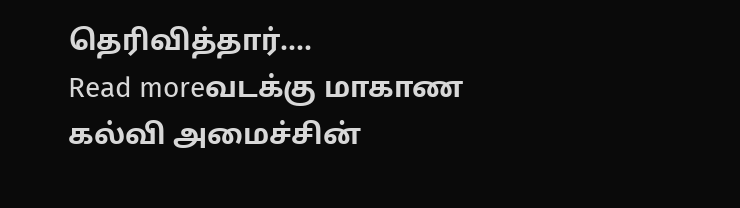தெரிவித்தார்....
Read moreவடக்கு மாகாண கல்வி அமைச்சின்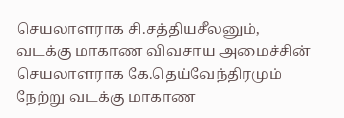செயலாளராக சி.சத்தியசீலனும், வடக்கு மாகாண விவசாய அமைச்சின் செயலாளராக கே.தெய்வேந்திரமும் நேற்று வடக்கு மாகாண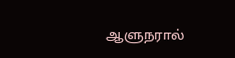ஆளுநரால்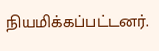நியமிக்கப்பட்டனர்.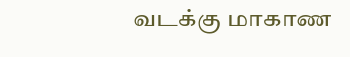வடக்கு மாகாண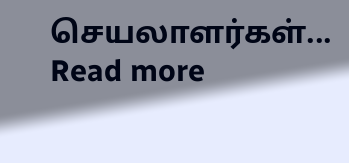செயலாளர்கள்...
Read more